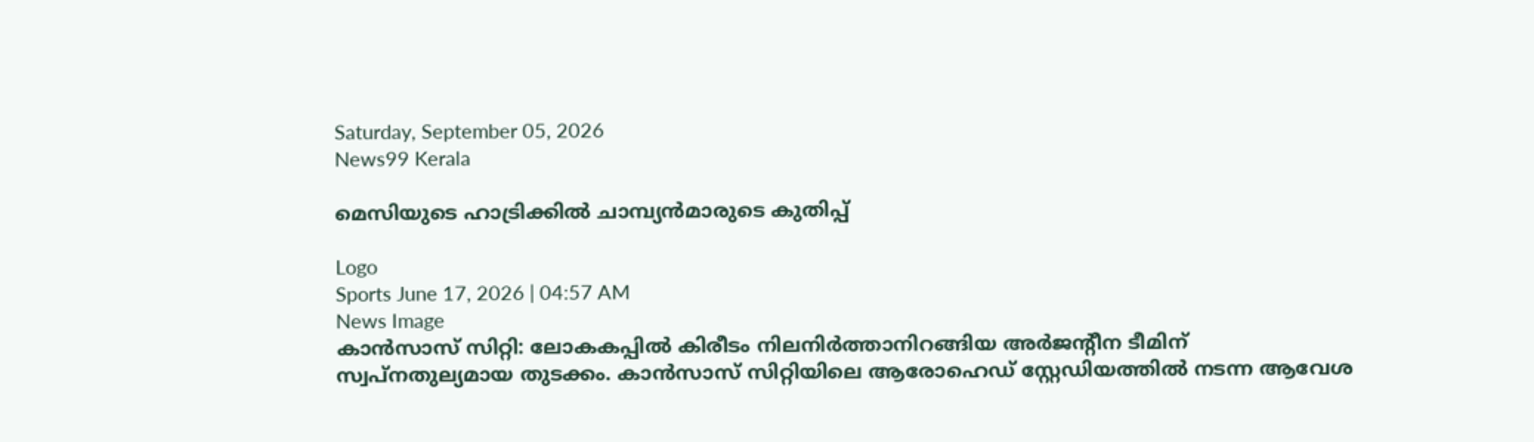Saturday, September 05, 2026
News99 Kerala

മെസിയുടെ ഹാട്രിക്കിൽ ചാമ്പ്യൻമാരുടെ കുതിപ്പ്

Logo
Sports June 17, 2026 | 04:57 AM
News Image
കാന്‍സാസ് സിറ്റി: ലോകകപ്പില്‍ കിരീടം നിലനിര്‍ത്താനിറങ്ങിയ അര്‍ജന്റീന ടീമിന് സ്വപ്നതുല്യമായ തുടക്കം. കാന്‍സാസ് സിറ്റിയിലെ ആരോഹെഡ് സ്റ്റേഡിയത്തില്‍ നടന്ന ആവേശ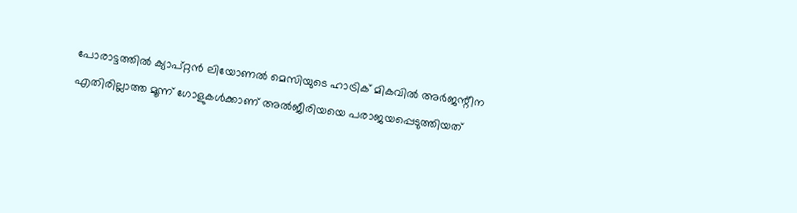പോരാട്ടത്തില്‍ ക്യാപ്റ്റന്‍ ലിയോണല്‍ മെസിയുടെ ഹാട്രിക് മികവില്‍ അര്‍ജന്റീന എതിരില്ലാത്ത മൂന്ന് ഗോളുകള്‍ക്കാണ് അല്‍ജീരിയയെ പരാജയപ്പെടുത്തിയത്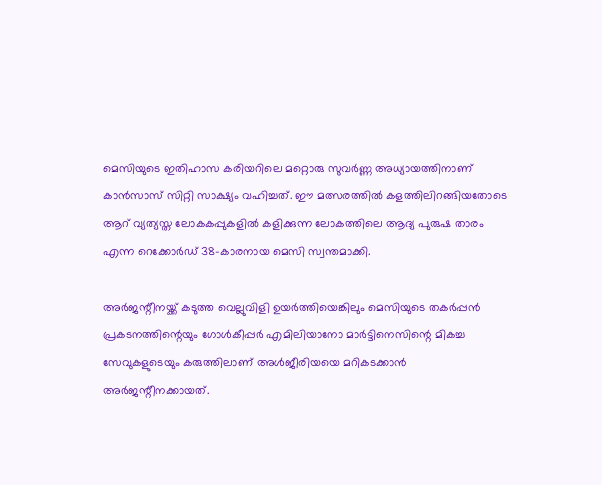മെസിയുടെ ഇതിഹാസ കരിയറിലെ മറ്റൊരു സുവര്‍ണ്ണ അധ്യായത്തിനാണ് കാന്‍സാസ് സിറ്റി സാക്ഷ്യം വഹിച്ചത്. ഈ മത്സരത്തില്‍ കളത്തിലിറങ്ങിയതോടെ ആറ് വ്യത്യസ്ത ലോകകപ്പുകളില്‍ കളിക്കുന്ന ലോകത്തിലെ ആദ്യ പുരുഷ താരം എന്ന റെക്കോര്‍ഡ് 38-കാരനായ മെസി സ്വന്തമാക്കി.

അര്‍ജന്റീനയ്ക്ക് കടുത്ത വെല്ലുവിളി ഉയര്‍ത്തിയെങ്കിലും മെസിയുടെ തകര്‍പ്പന്‍ പ്രകടനത്തിന്റെയും ഗോള്‍കീപ്പര്‍ എമിലിയാനോ മാര്‍ട്ടിനെസിന്റെ മികച്ച സേവുകളുടെയും കരുത്തിലാണ് അള്‍ജീരിയയെ മറികടക്കാൻ അര്‍ജന്റീനക്കായത്.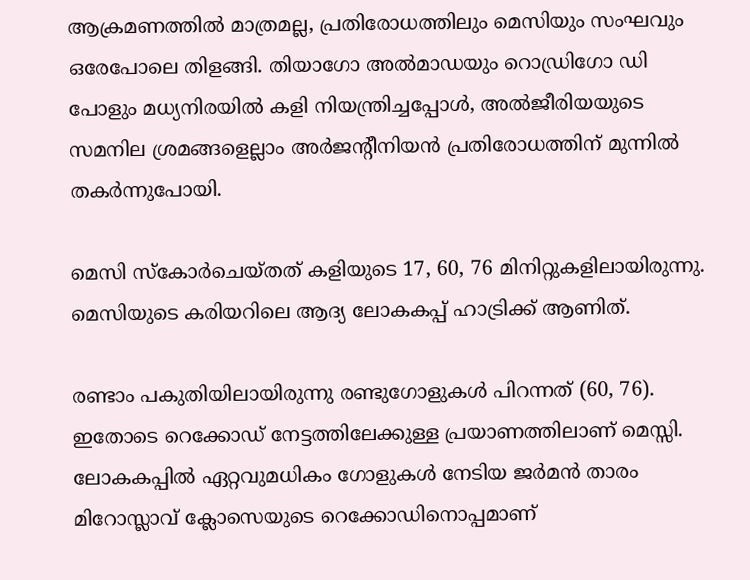ആക്രമണത്തില്‍ മാത്രമല്ല, പ്രതിരോധത്തിലും മെസിയും സംഘവും ഒരേപോലെ തിളങ്ങി. തിയാഗോ അല്‍മാഡയും റൊഡ്രിഗോ ഡി പോളും മധ്യനിരയില്‍ കളി നിയന്ത്രിച്ചപ്പോള്‍, അല്‍ജീരിയയുടെ സമനില ശ്രമങ്ങളെല്ലാം അര്‍ജന്റീനിയന്‍ പ്രതിരോധത്തിന് മുന്നില്‍ തകര്‍ന്നുപോയി.

മെസി സ്കോർചെയ്തത് കളിയുടെ 17, 60, 76 മിനിറ്റുകളിലായിരുന്നു. മെസിയുടെ കരിയറിലെ ആദ്യ ലോകകപ്പ് ഹാട്രിക്ക് ആണിത്.

രണ്ടാം പകുതിയിലായിരുന്നു രണ്ടുഗോളുകള്‍ പിറന്നത് (60, 76). ഇതോടെ റെക്കോഡ് നേട്ടത്തിലേക്കുള്ള പ്രയാണത്തിലാണ് മെസ്സി. ലോകകപ്പില്‍ ഏറ്റവുമധികം ഗോളുകള്‍ നേടിയ ജര്‍മന്‍ താരം മിറോസ്ലാവ് ക്ലോസെയുടെ റെക്കോഡിനൊപ്പമാണ്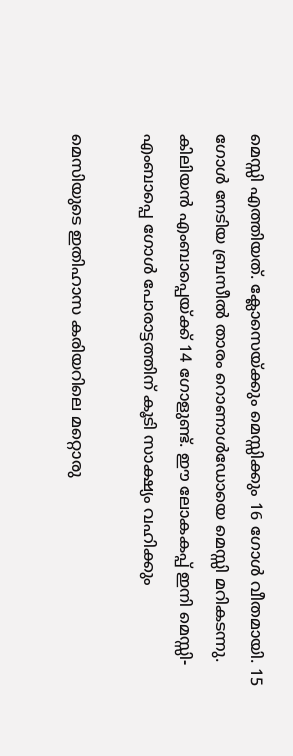മെസ്സി എത്തിയത്. ക്ലോസെയ്ക്കും മെസ്സിക്കും 16 ഗോള്‍ വീതമായി. 15 ഗോള്‍ നേടിയ ബ്രസീല്‍ താരം റൊണാള്‍ഡോയെ മെസ്സി മറികടന്നു. കിലിയന്‍ എംബാപ്പെയ്ക്ക് 14 ഗോളുണ്ട്. ഈ ലോകകപ്പ് ഇനി മെസ്സി-എംബാപ്പെ ഗോള്‍ പോരാട്ടത്തിന് കൂടി സാക്ഷ്യം വഹിക്കും

മെസിയുടെ ഇതിഹാസ കരിയറിലെ മറ്റൊരു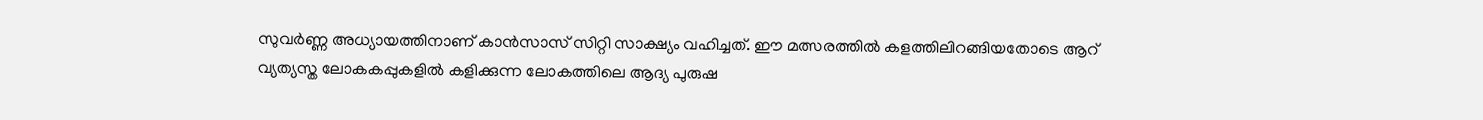സുവര്‍ണ്ണ അധ്യായത്തിനാണ് കാന്‍സാസ് സിറ്റി സാക്ഷ്യം വഹിച്ചത്. ഈ മത്സരത്തില്‍ കളത്തിലിറങ്ങിയതോടെ ആറ് വ്യത്യസ്ത ലോകകപ്പുകളില്‍ കളിക്കുന്ന ലോകത്തിലെ ആദ്യ പുരുഷ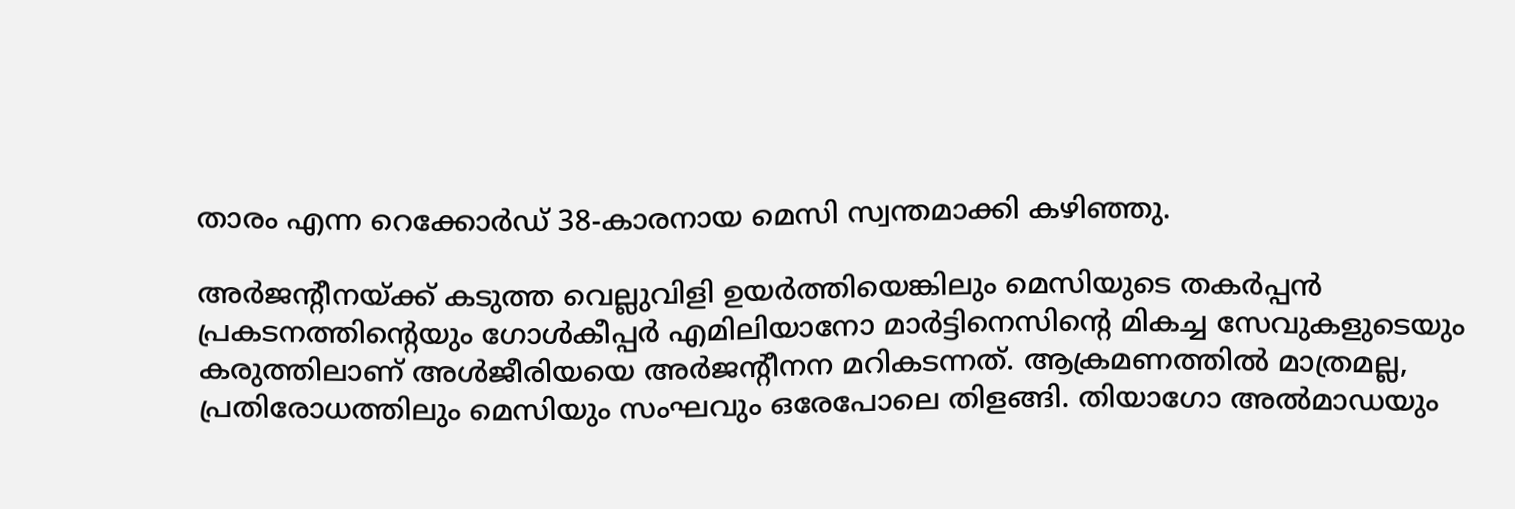താരം എന്ന റെക്കോര്‍ഡ് 38-കാരനായ മെസി സ്വന്തമാക്കി കഴിഞ്ഞു.

അര്‍ജന്റീനയ്ക്ക് കടുത്ത വെല്ലുവിളി ഉയര്‍ത്തിയെങ്കിലും മെസിയുടെ തകര്‍പ്പന്‍ പ്രകടനത്തിന്റെയും ഗോള്‍കീപ്പര്‍ എമിലിയാനോ മാര്‍ട്ടിനെസിന്റെ മികച്ച സേവുകളുടെയും കരുത്തിലാണ് അള്‍ജീരിയയെ അര്‍ജന്റീനന മറികടന്നത്. ആക്രമണത്തില്‍ മാത്രമല്ല, പ്രതിരോധത്തിലും മെസിയും സംഘവും ഒരേപോലെ തിളങ്ങി. തിയാഗോ അല്‍മാഡയും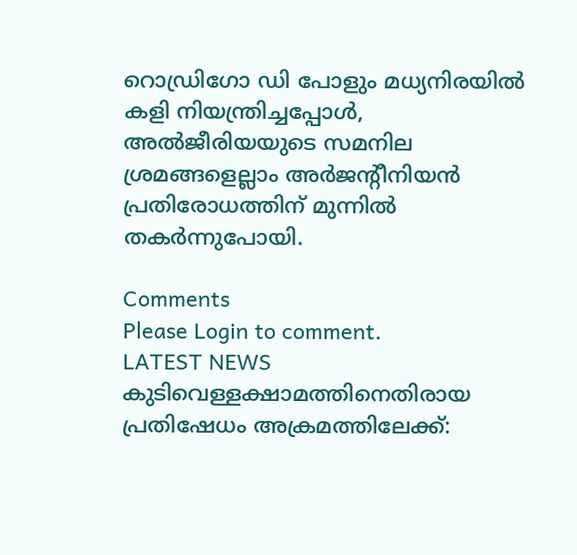റൊഡ്രിഗോ ഡി പോളും മധ്യനിരയില്‍ കളി നിയന്ത്രിച്ചപ്പോള്‍, അല്‍ജീരിയയുടെ സമനില ശ്രമങ്ങളെല്ലാം അര്‍ജന്റീനിയന്‍ പ്രതിരോധത്തിന് മുന്നില്‍ തകര്‍ന്നുപോയി.

Comments
Please Login to comment.
LATEST NEWS
കുടിവെള്ളക്ഷാമത്തിനെതിരായ പ്രതിഷേധം അക്രമത്തിലേക്ക്: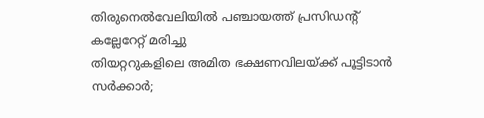തിരുനെൽവേലിയിൽ പഞ്ചായത്ത് പ്രസിഡന്റ് കല്ലേറേറ്റ് മരിച്ചു
തിയറ്ററുകളിലെ അമിത ഭക്ഷണവിലയ്ക്ക് പൂട്ടിടാൻ സർക്കാർ;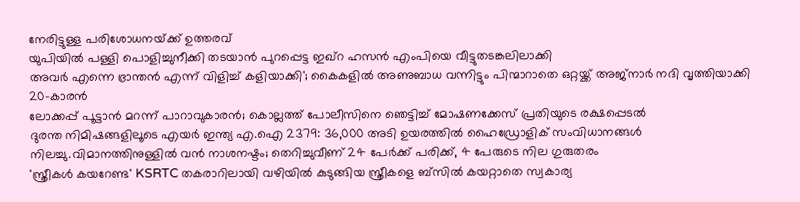നേരിട്ടുള്ള പരിശോധനയ്‌ക്ക് ഉത്തരവ്
യുപിയിൽ പള്ളി പൊളിച്ചുനീക്കി തടയാൻ പുറപ്പെട്ട ഇഖ്റ ഹസൻ എംപിയെ വീട്ടുതടങ്കലിലാക്കി
അവർ എന്നെ ഭ്രാന്തൻ എന്ന് വിളിച്ച് കളിയാക്കി'; കൈകളിൽ അണുബാധ വന്നിട്ടും പിന്മാറാതെ ഒറ്റയ്ക്ക് അജ്നാർ നദി വൃത്തിയാക്കി 20-കാരൻ
ലോക്കപ്പ് പൂട്ടാൻ മറന്ന് പാറാവുകാരൻ; കൊല്ലത്ത് പോലീസിനെ ഞെട്ടിച്ച് മോഷണക്കേസ് പ്രതിയുടെ രക്ഷപ്പെടൽ
ദുരന്ത നിമിഷങ്ങളിലൂടെ എയർ ഇന്ത്യ എ.ഐ 2379: 36,000 അടി ഉയരത്തിൽ ഹൈഡ്രോളിക് സംവിധാനങ്ങൾ നിലച്ചു.വിമാനത്തിനുള്ളിൽ വൻ നാശനഷ്ടം; തെറിച്ചുവീണ് 24 പേർക്ക് പരിക്ക്, 4 പേരുടെ നില ഗുരുതരം
'സ്ത്രീകൾ കയറേണ്ട' KSRTC തകരാറിലായി വഴിയിൽ കുടുങ്ങിയ സ്ത്രീകളെ ബ്‌സിൽ കയറ്റാതെ സ്വകാര്യ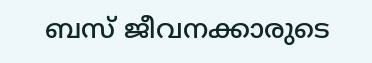ബസ് ജീവനക്കാരുടെ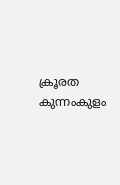ക്രൂരത
കുന്നംകുളം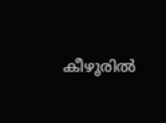കീഴൂരിൽ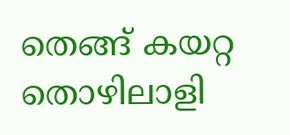തെങ്ങ് കയറ്റ തൊഴിലാളി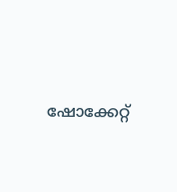ഷോക്കേറ്റ്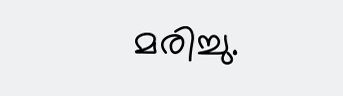മരിച്ചു.